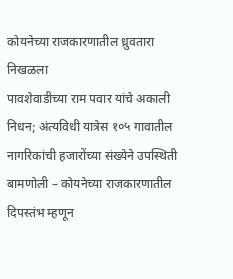कोयनेच्या राजकारणातील ध्रुवतारा निखळला
पावशेवाडीच्या राम पवार यांचे अकाली निधन; अंत्यविधी यात्रेस १०५ गावातील नागरिकांची हजारोंच्या संख्येने उपस्थिती
बामणोली – कोयनेच्या राजकारणातील दिपस्तंभ म्हणून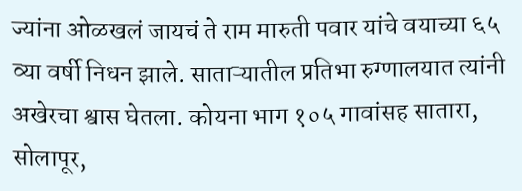ज्यांना ओळखलं जायचं ते राम मारुती पवार यांचे वयाच्या ६५ व्या वर्षी निधन झाले. साताऱ्यातील प्रतिभा रुग्णालयात त्यांनी अखेरचा श्वास घेतला. कोयना भाग १०५ गावांसह सातारा, सोलापूर,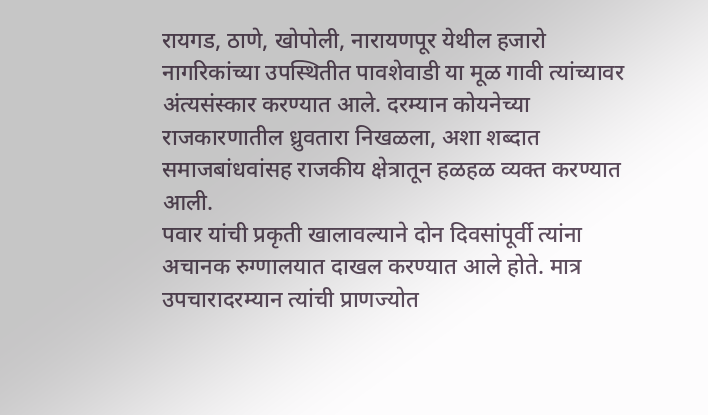रायगड, ठाणे, खोपोली, नारायणपूर येथील हजारो नागरिकांच्या उपस्थितीत पावशेवाडी या मूळ गावी त्यांच्यावर अंत्यसंस्कार करण्यात आले. दरम्यान कोयनेच्या राजकारणातील ध्रुवतारा निखळला, अशा शब्दात समाजबांधवांसह राजकीय क्षेत्रातून हळहळ व्यक्त करण्यात आली.
पवार यांची प्रकृती खालावल्याने दोन दिवसांपूर्वी त्यांना अचानक रुग्णालयात दाखल करण्यात आले होते. मात्र उपचारादरम्यान त्यांची प्राणज्योत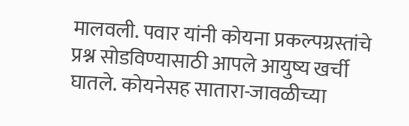मालवली. पवार यांनी कोयना प्रकल्पग्रस्तांचे प्रश्न सोडविण्यासाठी आपले आयुष्य खर्ची घातले. कोयनेसह सातारा-जावळीच्या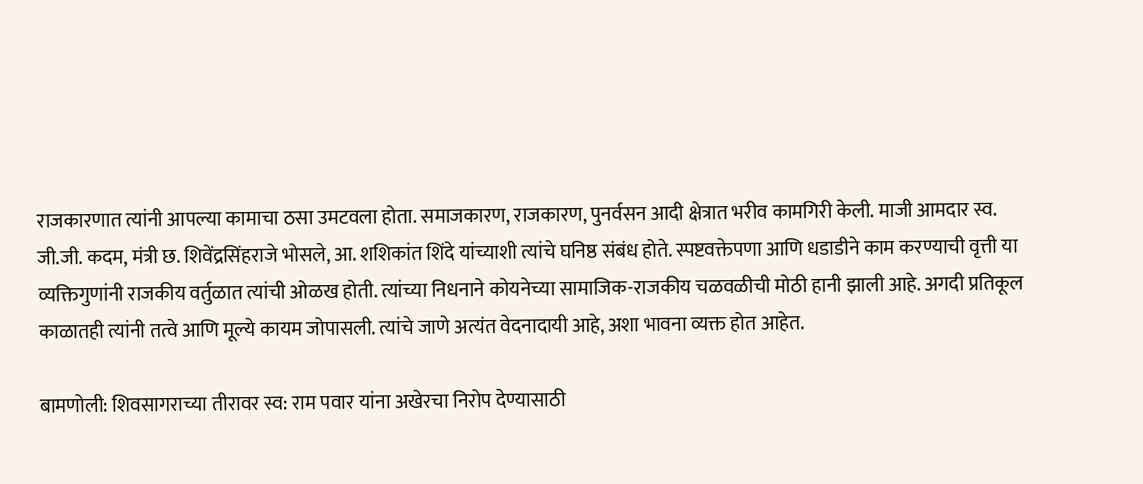राजकारणात त्यांनी आपल्या कामाचा ठसा उमटवला होता. समाजकारण, राजकारण, पुनर्वसन आदी क्षेत्रात भरीव कामगिरी केली. माजी आमदार स्व. जी.जी. कदम, मंत्री छ. शिवेंद्रसिंहराजे भोसले, आ. शशिकांत शिंदे यांच्याशी त्यांचे घनिष्ठ संबंध होते. स्पष्टवक्तेपणा आणि धडाडीने काम करण्याची वृत्ती या व्यक्तिगुणांनी राजकीय वर्तुळात त्यांची ओळख होती. त्यांच्या निधनाने कोयनेच्या सामाजिक-राजकीय चळवळीची मोठी हानी झाली आहे. अगदी प्रतिकूल काळातही त्यांनी तत्वे आणि मूल्ये कायम जोपासली. त्यांचे जाणे अत्यंत वेदनादायी आहे, अशा भावना व्यक्त होत आहेत.

बामणोली: शिवसागराच्या तीरावर स्व: राम पवार यांना अखेरचा निरोप देण्यासाठी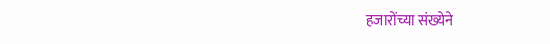हजारोंच्या संख्येने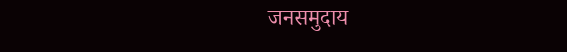जनसमुदाय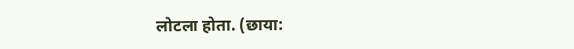लोटला होता. (छाया: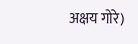अक्षय गोरे)